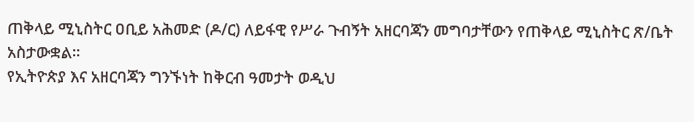ጠቅላይ ሚኒስትር ዐቢይ አሕመድ (ዶ/ር) ለይፋዊ የሥራ ጉብኝት አዘርባጃን መግባታቸውን የጠቅላይ ሚኒስትር ጽ/ቤት አስታውቋል።
የኢትዮጵያ እና አዘርባጃን ግንኙነት ከቅርብ ዓመታት ወዲህ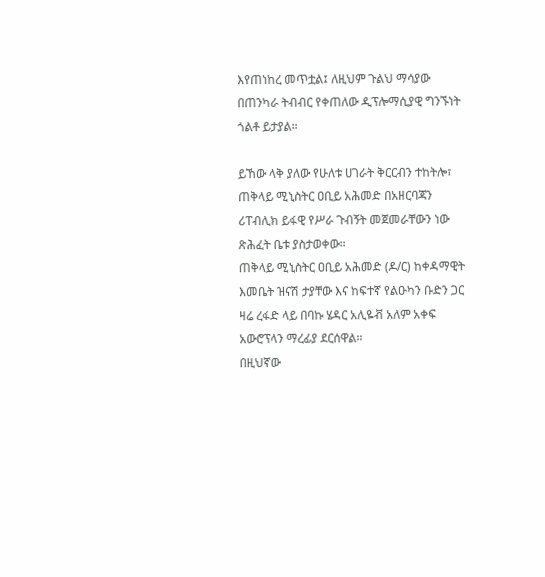እየጠነከረ መጥቷል፤ ለዚህም ጉልህ ማሳያው በጠንካራ ትብብር የቀጠለው ዲፕሎማሲያዊ ግንኙነት ጎልቶ ይታያል።

ይኸው ላቅ ያለው የሁለቱ ሀገራት ቅርርብን ተከትሎ፣ ጠቅላይ ሚኒስትር ዐቢይ አሕመድ በአዘርባጃን ሪፐብሊክ ይፋዊ የሥራ ጉብኝት መጀመራቸውን ነው ጽሕፈት ቤቱ ያስታወቀው።
ጠቅላይ ሚኒስትር ዐቢይ አሕመድ (ዶ/ር) ከቀዳማዊት እመቤት ዝናሽ ታያቸው እና ከፍተኛ የልዑካን ቡድን ጋር ዛሬ ረፋድ ላይ በባኩ ሄዳር አሊዬቭ አለም አቀፍ አውሮፕላን ማረፊያ ደርሰዋል።
በዚህኛው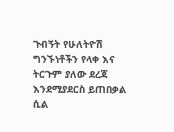ጉብኝት የሁለትዮሽ ግንኙነቶችን የላቀ እና ትርጉም ያለው ደረጃ እንደሚያደርስ ይጠበቃል ሲል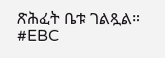ጽሕፈት ቤቱ ገልጿል።
#EBC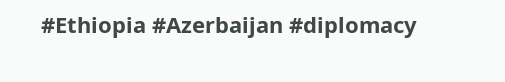#Ethiopia #Azerbaijan #diplomacy